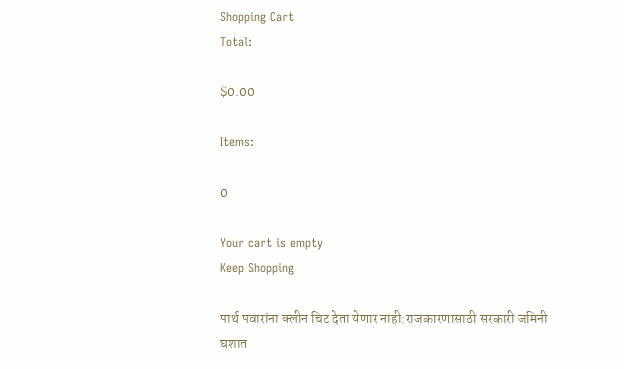Shopping Cart
Total:

$0.00

Items:

0

Your cart is empty
Keep Shopping

पार्थ पवारांना क्लीन चिट देता येणार नाही:राजकारणासाठी सरकारी जमिनी घशात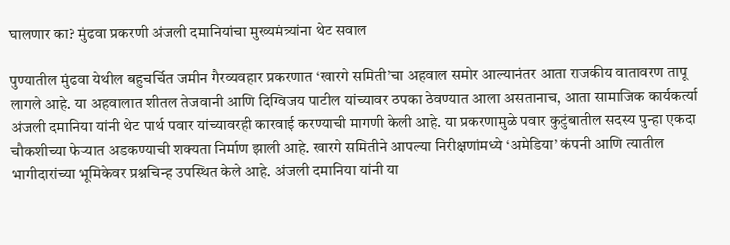घालणार का? मुंढवा प्रकरणी अंजली दमानियांचा मुख्यमंत्र्यांना थेट सवाल

पुण्यातील मुंढवा येथील बहुचर्चित जमीन गैरव्यवहार प्रकरणात ‘खारगे समिती’चा अहवाल समोर आल्यानंतर आता राजकीय वातावरण तापू लागले आहे. या अहवालात शीतल तेजवानी आणि दिग्विजय पाटील यांच्यावर ठपका ठेवण्यात आला असतानाच, आता सामाजिक कार्यकर्त्या अंजली दमानिया यांनी थेट पार्थ पवार यांच्यावरही कारवाई करण्याची मागणी केली आहे. या प्रकरणामुळे पवार कुटुंबातील सदस्य पुन्हा एकदा चौकशीच्या फेऱ्यात अडकण्याची शक्यता निर्माण झाली आहे. खारगे समितीने आपल्या निरीक्षणांमध्ये ‘अमेडिया’ कंपनी आणि त्यातील भागीदारांच्या भूमिकेवर प्रश्नचिन्ह उपस्थित केले आहे. अंजली दमानिया यांनी या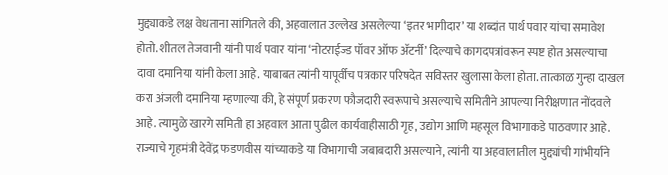मुद्द्याकडे लक्ष वेधताना सांगितले की, अहवालात उल्लेख असलेल्या ‘इतर भागीदार’ या शब्दांत पार्थ पवार यांचा समावेश होतो. शीतल तेजवानी यांनी पार्थ पवार यांना ‘नोटराईज्ड पॉवर ऑफ ॲटर्नी’ दिल्याचे कागदपत्रांवरून स्पष्ट होत असल्याचा दावा दमानिया यांनी केला आहे. याबाबत त्यांनी यापूर्वीच पत्रकार परिषदेत सविस्तर खुलासा केला होता. तात्काळ गुन्हा दाखल करा अंजली दमानिया म्हणाल्या की, हे संपूर्ण प्रकरण फौजदारी स्वरूपाचे असल्याचे समितीने आपल्या निरीक्षणात नोंदवले आहे. त्यामुळे खारगे समिती हा अहवाल आता पुढील कार्यवाहीसाठी गृह, उद्योग आणि महसूल विभागाकडे पाठवणार आहे. राज्याचे गृहमंत्री देवेंद्र फडणवीस यांच्याकडे या विभागाची जबाबदारी असल्याने, त्यांनी या अहवालातील मुद्द्यांची गांभीर्याने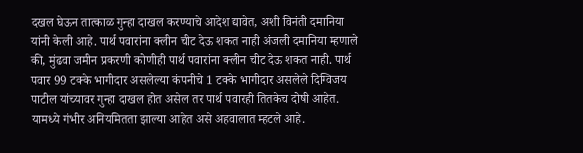दखल घेऊन तात्काळ गुन्हा दाखल करण्याचे आदेश द्यावेत, अशी विनंती दमानिया यांनी केली आहे. पार्थ पवारांना क्लीन चीट देऊ शकत नाही अंजली दमानिया म्हणाले की, मुंढवा जमीन प्रकरणी कोणीही पार्थ पवारांना क्लीन चीट देऊ शकत नाही. पार्थ पवार 99 टक्के भागीदार असलेल्या कंपनीचे 1 टक्के भागीदार असलेले दिग्विजय पाटील यांच्यावर गुन्हा दाखल होत असेल तर पार्थ पवारही तितकेच दोषी आहेत. यामध्ये गंभीर अनियमितता झाल्या आहेत असे अहवालात म्हटले आहे.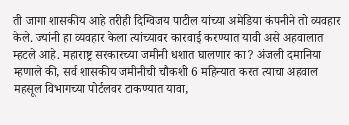ती जागा शासकीय आहे तरीही दिग्विजय पाटील यांच्या अमेडिया कंपनीने तो व्यवहार केले. ज्यांनी हा व्यवहार केला त्यांच्यावर कारवाई करण्यात यावी असे अहवालात म्हटले आहे. महाराष्ट्र सरकारच्या जमीनी धशात घालणार का? अंजली दमानिया म्हणाले की, सर्व शासकीय जमीनीची चौकशी 6 महिन्यात करत त्याचा अहवाल महसूल विभागच्या पोर्टलवर टाकण्यात यावा,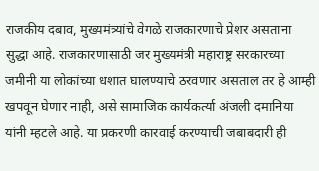राजकीय दबाव, मुख्यमंत्र्यांचे वेगळे राजकारणाचे प्रेशर असताना सुद्धा आहे. राजकारणासाठी जर मुख्यमंत्री महाराष्ट्र सरकारच्या जमीनी या लोकांच्या धशात घालण्याचे ठरवणार असताल तर हे आम्ही खपवून घेणार नाही, असे सामाजिक कार्यकर्त्या अंजली दमानिया यांनी म्हटले आहे. या प्रकरणी कारवाई करण्याची जबाबदारी ही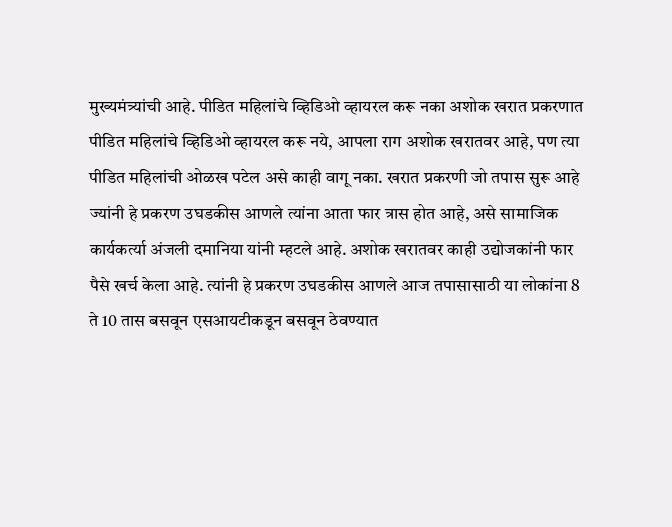मुख्यमंत्र्यांची आहे. पीडित महिलांचे व्हिडिओ व्हायरल करू नका अशोक खरात प्रकरणात पीडित महिलांचे व्हिडिओ व्हायरल करू नये, आपला राग अशोक खरातवर आहे, पण त्या पीडित महिलांची ओळख पटेल असे काही वागू नका. खरात प्रकरणी जो तपास सुरू आहे ज्यांनी हे प्रकरण उघडकीस आणले त्यांना आता फार त्रास होत आहे, असे सामाजिक कार्यकर्त्या अंजली दमानिया यांनी म्हटले आहे. अशोक खरातवर काही उद्योजकांनी फार पैसे खर्च केला आहे. त्यांनी हे प्रकरण उघडकीस आणले आज तपासासाठी या लोकांना 8 ते 10 तास बसवून एसआयटीकडून बसवून ठेवण्यात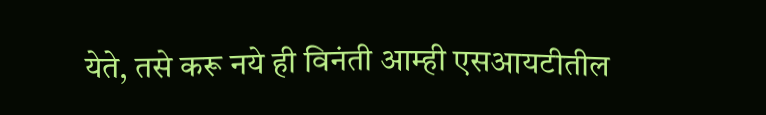येते, तसे करू नये ही विनंती आम्ही एसआयटीतील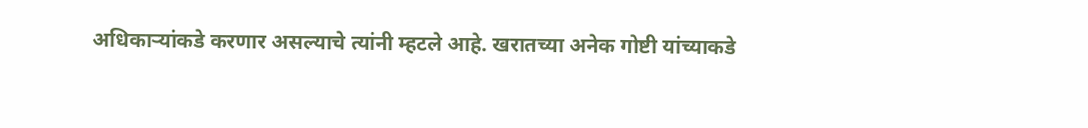अधिकाऱ्यांकडे करणार असल्याचे त्यांनी म्हटले आहे. खरातच्या अनेक गोष्टी यांच्याकडे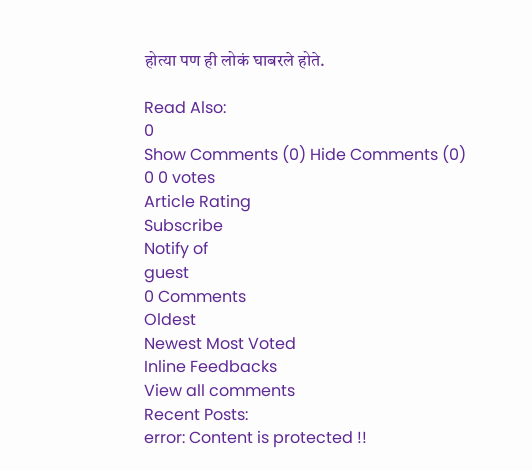होत्या पण ही लोकं घाबरले होते.

Read Also:
0
Show Comments (0) Hide Comments (0)
0 0 votes
Article Rating
Subscribe
Notify of
guest
0 Comments
Oldest
Newest Most Voted
Inline Feedbacks
View all comments
Recent Posts:
error: Content is protected !!